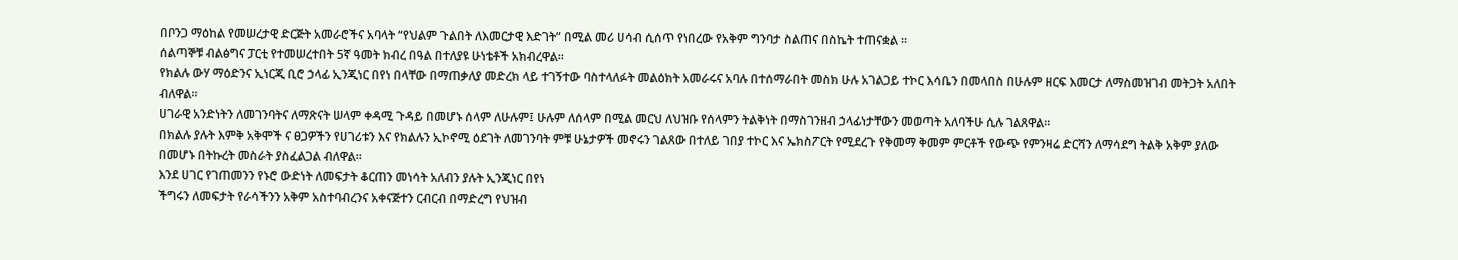በቦንጋ ማዕከል የመሠረታዊ ድርጅት አመራሮችና አባላት “የህልም ጉልበት ለእመርታዊ እድገት” በሚል መሪ ሀሳብ ሲሰጥ የነበረው የአቅም ግንባታ ስልጠና በስኬት ተጠናቋል ።
ሰልጣኞቹ ብልፅግና ፓርቲ የተመሠረተበት 5ኛ ዓመት ክብረ በዓል በተለያዩ ሁነቴቶች አክብረዋል።
የክልሉ ውሃ ማዕድንና ኢነርጂ ቢሮ ኃላፊ ኢንጂነር በየነ በላቸው በማጠቃለያ መድረክ ላይ ተገኝተው ባስተላለፉት መልዕክት አመራሩና አባሉ በተሰማራበት መስክ ሁሉ አገልጋይ ተኮር እሳቤን በመላበስ በሁሉም ዘርፍ እመርታ ለማስመዝገብ መትጋት አለበት ብለዋል።
ሀገራዊ አንድነትን ለመገንባትና ለማጽናት ሠላም ቀዳሚ ጉዳይ በመሆኑ ሰላም ለሁሉም፤ ሁሉም ለሰላም በሚል መርህ ለህዝቡ የሰላምን ትልቅነት በማስገንዘብ ኃላፊነታቸውን መወጣት አለባችሁ ሲሉ ገልጸዋል።
በክልሉ ያሉት እምቅ አቅሞች ና ፀጋዎችን የሀገሪቱን እና የክልሉን ኢኮኖሚ ዕደገት ለመገንባት ምቹ ሁኔታዎች መኖሩን ገልጸው በተለይ ገበያ ተኮር እና ኤክስፖርት የሚደረጉ የቅመማ ቅመም ምርቶች የውጭ የምንዛሬ ድርሻን ለማሳደግ ትልቅ አቅም ያለው በመሆኑ በትኩረት መስራት ያስፈልጋል ብለዋል።
እንደ ሀገር የገጠመንን የኑሮ ውድነት ለመፍታት ቆርጠን መነሳት አለብን ያሉት ኢንጂነር በየነ
ችግሩን ለመፍታት የራሳችንን አቅም አስተባብረንና አቀናጅተን ርብርብ በማድረግ የህዝብ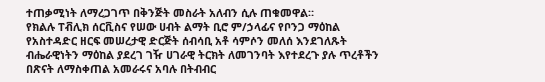ተጠቃሚነት ለማረጋገጥ በቅንጅት መስራት አለብን ሲሉ ጠቁመዋል።
የክልሉ ፐቭሊክ ሰርቪስና የሠው ሀብት ልማት ቢሮ ም/ኃላፊና የቦንጋ ማዕከል የአስተዳድር ዘርፍ መሠረታዊ ድርጅት ሰብሳቢ አቶ ሳምሶን መለሰ እንደገለጹት ብሔራዊነትን ማዕከል ያደረገ ገዥ ሀገራዊ ትርክት ለመገንባት እየተደረጉ ያሉ ጥረቶችን በጽናት ለማስቀጠል አመራሩና አባሉ በትብብር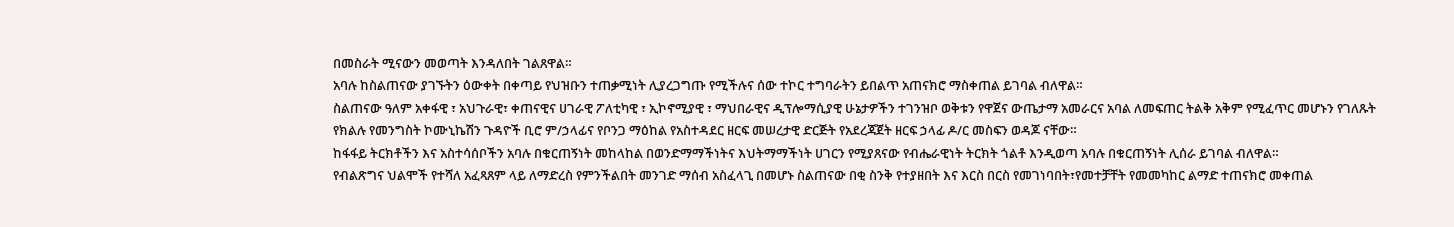በመስራት ሚናውን መወጣት እንዳለበት ገልጸዋል።
አባሉ ከስልጠናው ያገኙትን ዕውቀት በቀጣይ የህዝቡን ተጠቃሚነት ሊያረጋግጡ የሚችሉና ሰው ተኮር ተግባራትን ይበልጥ አጠናክሮ ማስቀጠል ይገባል ብለዋል።
ስልጠናው ዓለም አቀፋዊ ፣ አህጉራዊ፣ ቀጠናዊና ሀገራዊ ፖለቲካዊ ፣ ኢኮኖሚያዊ ፣ ማህበራዊና ዲፕሎማሲያዊ ሁኔታዎችን ተገንዝቦ ወቅቱን የዋጀና ውጤታማ አመራርና አባል ለመፍጠር ትልቅ አቅም የሚፈጥር መሆኑን የገለጹት የክልሉ የመንግስት ኮሙኒኬሽን ጉዳዮች ቢሮ ም/ኃላፊና የቦንጋ ማዕከል የአስተዳደር ዘርፍ መሠረታዊ ድርጅት የአደረጃጀት ዘርፍ ኃላፊ ዶ/ር መስፍን ወዳጆ ናቸው።
ከፋፋይ ትርክቶችን እና አስተሳሰቦችን አባሉ በቁርጠኝነት መከላከል በወንድማማችነትና እህትማማችነት ሀገርን የሚያጸናው የብሔራዊነት ትርክት ጎልቶ እንዲወጣ አባሉ በቁርጠኝነት ሊሰራ ይገባል ብለዋል።
የብልጽግና ህልሞች የተሻለ አፈጻጸም ላይ ለማድረስ የምንችልበት መንገድ ማሰብ አስፈላጊ በመሆኑ ስልጠናው በቂ ስንቅ የተያዘበት እና እርስ በርስ የመገነባበት፣የመተቻቸት የመመካከር ልማድ ተጠናክሮ መቀጠል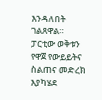እንዳለበት ገልጸዋል።
ፓርቲው ወቅቱን የዋጀ የውይይትና ስልጠና መድረክ እያካሄደ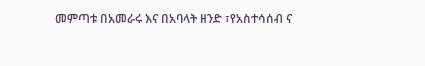መምጣቱ በአመራሩ እና በአባላት ዘንድ ፣የአስተሳሰብ ና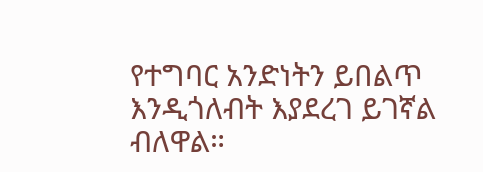የተግባር አንድነትን ይበልጥ እንዲጎለብት እያደረገ ይገኛል ብለዋል።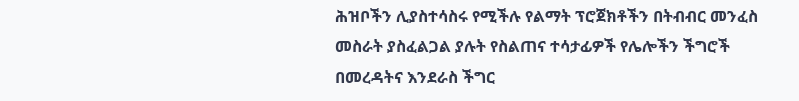ሕዝቦችን ሊያስተሳስሩ የሚችሉ የልማት ፕሮጀክቶችን በትብብር መንፈስ መስራት ያስፈልጋል ያሉት የስልጠና ተሳታፊዎች የሌሎችን ችግሮች በመረዳትና እንደራስ ችግር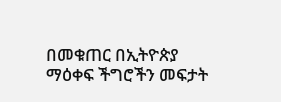በመቁጠር በኢትዮጵያ ማዕቀፍ ችግሮችን መፍታት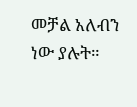መቻል አለብን ነው ያሉት።